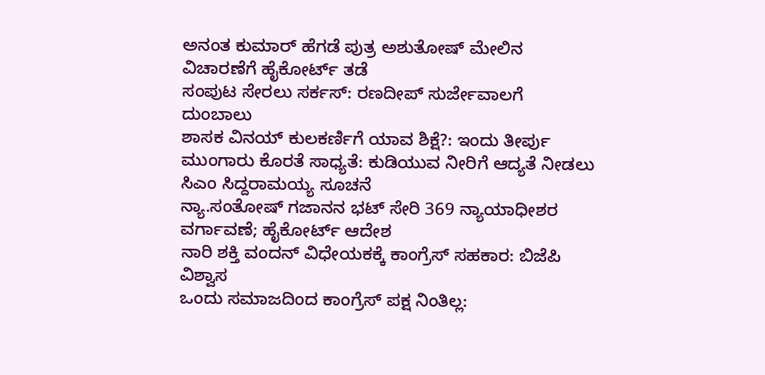ಅನಂತ ಕುಮಾರ್ ಹೆಗಡೆ ಪುತ್ರ ಅಶುತೋಷ್ ಮೇಲಿನ ವಿಚಾರಣೆಗೆ ಹೈಕೋರ್ಟ್ ತಡೆ
ಸಂಪುಟ ಸೇರಲು ಸರ್ಕಸ್: ರಣದೀಪ್ ಸುರ್ಜೇವಾಲಗೆ ದುಂಬಾಲು
ಶಾಸಕ ವಿನಯ್ ಕುಲಕರ್ಣಿಗೆ ಯಾವ ಶಿಕ್ಷೆ?: ಇಂದು ತೀರ್ಪು
ಮುಂಗಾರು ಕೊರತೆ ಸಾಧ್ಯತೆ: ಕುಡಿಯುವ ನೀರಿಗೆ ಆದ್ಯತೆ ನೀಡಲು ಸಿಎಂ ಸಿದ್ದರಾಮಯ್ಯ ಸೂಚನೆ
ನ್ಯಾ.ಸಂತೋಷ್ ಗಜಾನನ ಭಟ್ ಸೇರಿ 369 ನ್ಯಾಯಾಧೀಶರ ವರ್ಗಾವಣೆ; ಹೈಕೋರ್ಟ್ ಆದೇಶ
ನಾರಿ ಶಕ್ತಿ ವಂದನ್ ವಿಧೇಯಕಕ್ಕೆ ಕಾಂಗ್ರೆಸ್ ಸಹಕಾರ: ಬಿಜೆಪಿ ವಿಶ್ವಾಸ
ಒಂದು ಸಮಾಜದಿಂದ ಕಾಂಗ್ರೆಸ್ ಪಕ್ಷ ನಿಂತಿಲ್ಲ: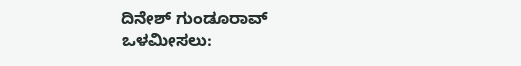ದಿನೇಶ್ ಗುಂಡೂರಾವ್
ಒಳಮೀಸಲು: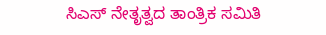ಸಿಎಸ್ ನೇತೃತ್ವದ ತಾಂತ್ರಿಕ ಸಮಿತಿ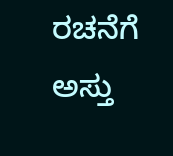ರಚನೆಗೆ ಅಸ್ತು